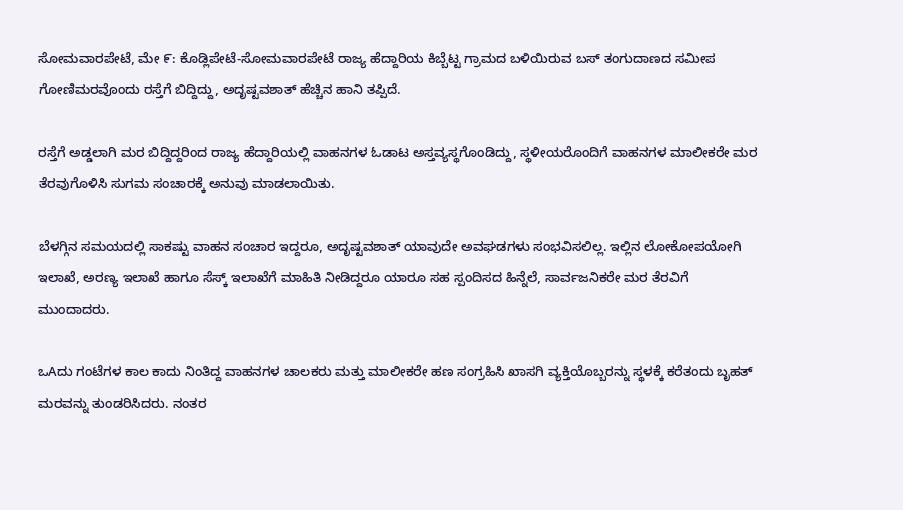ಸೋಮವಾರಪೇಟೆ, ಮೇ ೯: ಕೊಡ್ಲಿಪೇಟೆ-ಸೋಮವಾರಪೇಟೆ ರಾಜ್ಯ ಹೆದ್ದಾರಿಯ ಕಿಬ್ಬೆಟ್ಟ ಗ್ರಾಮದ ಬಳಿಯಿರುವ ಬಸ್ ತಂಗುದಾಣದ ಸಮೀಪ ಗೋಣಿಮರವೊಂದು ರಸ್ತೆಗೆ ಬಿದ್ದಿದ್ದು, ಅದೃಷ್ಟವಶಾತ್ ಹೆಚ್ಚಿನ ಹಾನಿ ತಪ್ಪಿದೆ.

ರಸ್ತೆಗೆ ಅಡ್ಡಲಾಗಿ ಮರ ಬಿದ್ದಿದ್ದರಿಂದ ರಾಜ್ಯ ಹೆದ್ದಾರಿಯಲ್ಲಿ ವಾಹನಗಳ ಓಡಾಟ ಅಸ್ತವ್ಯಸ್ಥಗೊಂಡಿದ್ದು, ಸ್ಥಳೀಯರೊಂದಿಗೆ ವಾಹನಗಳ ಮಾಲೀಕರೇ ಮರ ತೆರವುಗೊಳಿಸಿ ಸುಗಮ ಸಂಚಾರಕ್ಕೆ ಅನುವು ಮಾಡಲಾಯಿತು.

ಬೆಳಗ್ಗಿನ ಸಮಯದಲ್ಲಿ ಸಾಕಷ್ಟು ವಾಹನ ಸಂಚಾರ ಇದ್ದರೂ, ಅದೃಷ್ಟವಶಾತ್ ಯಾವುದೇ ಅವಘಡಗಳು ಸಂಭವಿಸಲಿಲ್ಲ. ಇಲ್ಲಿನ ಲೋಕೋಪಯೋಗಿ ಇಲಾಖೆ, ಅರಣ್ಯ ಇಲಾಖೆ ಹಾಗೂ ಸೆಸ್ಕ್ ಇಲಾಖೆಗೆ ಮಾಹಿತಿ ನೀಡಿದ್ದರೂ ಯಾರೂ ಸಹ ಸ್ಪಂದಿಸದ ಹಿನ್ನೆಲೆ, ಸಾರ್ವಜನಿಕರೇ ಮರ ತೆರವಿಗೆ ಮುಂದಾದರು.

ಒAದು ಗಂಟೆಗಳ ಕಾಲ ಕಾದು ನಿಂತಿದ್ದ ವಾಹನಗಳ ಚಾಲಕರು ಮತ್ತು ಮಾಲೀಕರೇ ಹಣ ಸಂಗ್ರಹಿಸಿ ಖಾಸಗಿ ವ್ಯಕ್ತಿಯೊಬ್ಬರನ್ನು ಸ್ಥಳಕ್ಕೆ ಕರೆತಂದು ಬೃಹತ್ ಮರವನ್ನು ತುಂಡರಿಸಿದರು. ನಂತರ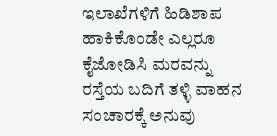ಇಲಾಖೆಗಳಿಗೆ ಹಿಡಿಶಾಪ ಹಾಕಿಕೊಂಡೇ ಎಲ್ಲರೂ ಕೈಜೋಡಿಸಿ ಮರವನ್ನು ರಸ್ತೆಯ ಬದಿಗೆ ತಳ್ಳಿ ವಾಹನ ಸಂಚಾರಕ್ಕೆ ಅನುವು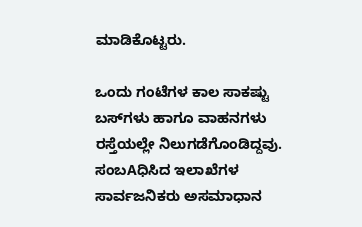ಮಾಡಿಕೊಟ್ಟರು.

ಒಂದು ಗಂಟೆಗಳ ಕಾಲ ಸಾಕಷ್ಟು ಬಸ್‌ಗಳು ಹಾಗೂ ವಾಹನಗಳು ರಸ್ತೆಯಲ್ಲೇ ನಿಲುಗಡೆಗೊಂಡಿದ್ದವು. ಸಂಬAಧಿಸಿದ ಇಲಾಖೆಗಳ ಸಾರ್ವಜನಿಕರು ಅಸಮಾಧಾನ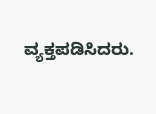ವ್ಯಕ್ತಪಡಿಸಿದರು.